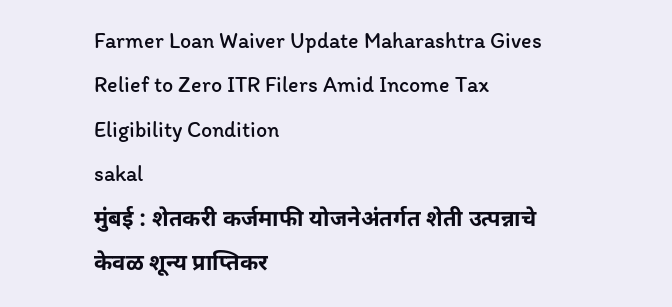Farmer Loan Waiver Update Maharashtra Gives Relief to Zero ITR Filers Amid Income Tax Eligibility Condition
sakal
मुंबई : शेतकरी कर्जमाफी योजनेअंतर्गत शेती उत्पन्नाचे केवळ शून्य प्राप्तिकर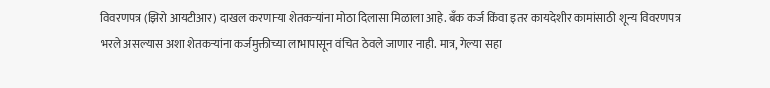विवरणपत्र (झिरो आयटीआर) दाखल करणाऱ्या शेतकऱ्यांना मोठा दिलासा मिळाला आहे. बँक कर्ज किंवा इतर कायदेशीर कामांसाठी शून्य विवरणपत्र भरले असल्यास अशा शेतकऱ्यांना कर्जमुक्तीच्या लाभापासून वंचित ठेवले जाणार नाही. मात्र, गेल्या सहा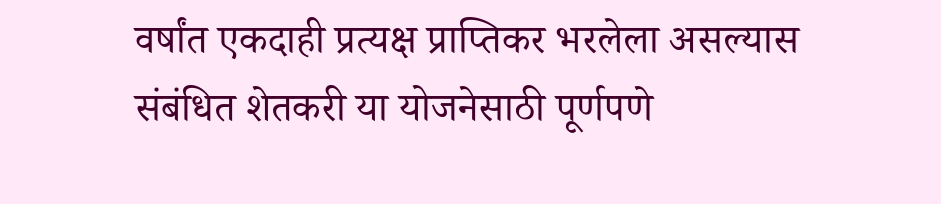वर्षांत एकदाही प्रत्यक्ष प्राप्तिकर भरलेला असल्यास संबंधित शेतकरी या योजनेसाठी पूर्णपणे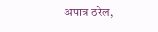अपात्र ठरेल,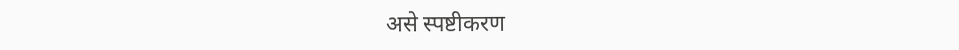असे स्पष्टीकरण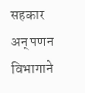सहकार अन् पणन विभागाने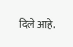दिले आहे.